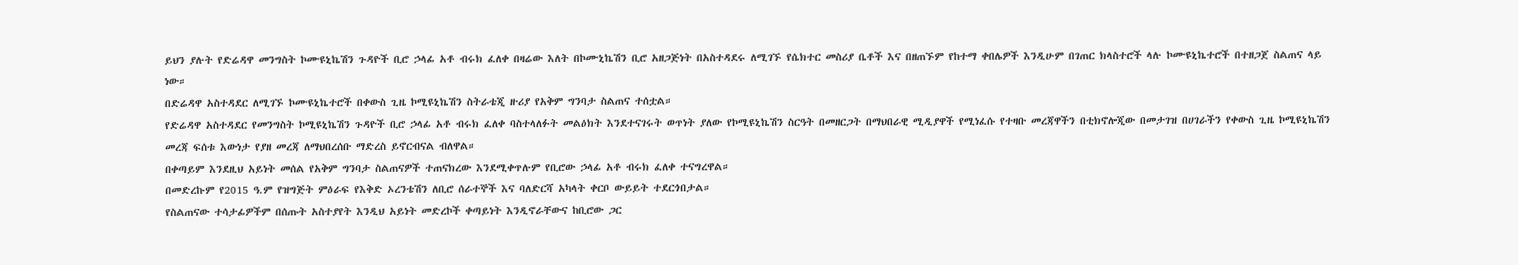ይህን ያሉት የድሬዳዋ መንግስት ኮሙዩኒኬሽን ጉዳዮች ቢሮ ኃላፊ አቶ ብሩክ ፈለቀ በዛሬው እለት በኮሙኒኬሽን ቢሮ አዘጋጅነት በአስተዳደሩ ለሚገኙ የሴክተር መስሪያ ቤቶች እና በዘጠኙም የከተማ ቀበሌዎች እንዲሁም በገጠር ክላስተሮች ላሉ ኮሙዩኒኬተሮች በተዘጋጀ ስልጠና ላይ ነው።
በድሬዳዋ አስተዳደር ለሚገኙ ኮሙዩኒኬተሮች በቀውስ ጊዜ ኮሚዩኒኬሽን ስትራቴጂ ዙሪያ የአቅም ግንባታ ስልጠና ተሰቷል።
የድሬዳዋ አስተዳደር የመንግስት ኮሚዩኒኬሽን ጉዳዮች ቢሮ ኃላፊ አቶ ብሩክ ፈለቀ ባስተላለፉት መልዕክት እንደተናገሩት ወጥነት ያለው የኮሚዩኒኬሽን ስርዓት በመዘርጋት በማህበራዊ ሚዲያዋች የሚነፈሱ የተዛቡ መረጃዋችን በቲክኖሎጂው በመታገዝ በሀገራችን የቀውስ ጊዜ ኮሚዩኒኬሽን መረጃ ፍሰቱ እውነታ የያዘ መረጃ ለማህበረሰቡ ማድረስ ይኖርብናል ብለዋል።
በቀጣይም እንደዚህ አይነት መሰል የአቅም ግንባታ ስልጠናዎች ተጠናክረው እንደሚቀጥሉም የቢሮው ኃላፊ አቶ ብሩክ ፈለቀ ተናግረዋል።
በመድረኩም የ2015 ዓ.ም የዝግጅት ምዕራፍ የእቅድ ኦረንቴሽን ለቢሮ ሰራተኞች እና ባለድርሻ አካላት ቀርቦ ውይይት ተደርጎበታል።
የስልጠናው ተሳታፊዎችም በሰጡት አስተያየት እንዲህ አይነት መድረኮች ቀጣይነት እንዲኖራቸውና ከቢሮው ጋር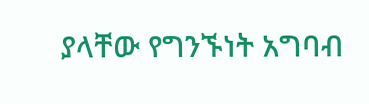ያላቸው የግንኙነት አግባብ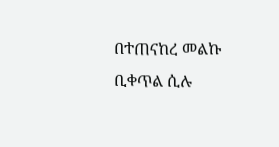በተጠናከረ መልኩ ቢቀጥል ሲሉ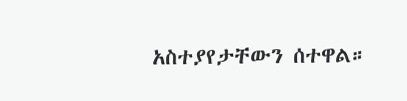አስተያየታቸውን ሰተዋል።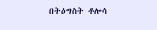በትዕግስት ቶሎሳ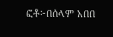ፎቶ፦በሰላም አበበ